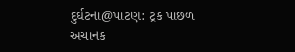દુર્ઘટના@પાટણ: ટ્રક પાછળ અચાનક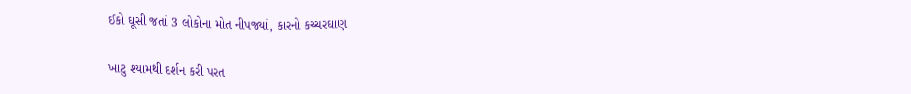ઈકો ઘૂસી જતાં 3 લોકોના મોત નીપજ્યાં, કારનો કચ્ચરઘાણ

ખાટુ શ્યામથી દર્શન કરી પરત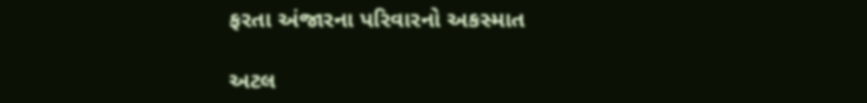ફરતા અંજારના પરિવારનો અકસ્માત

અટલ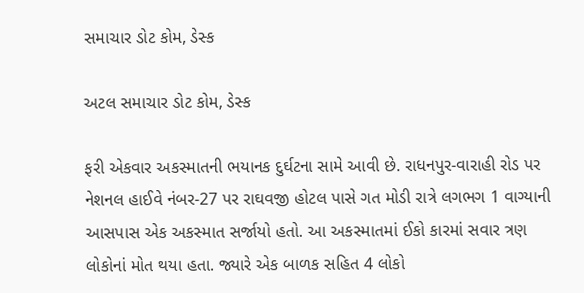સમાચાર ડોટ કોમ, ડેસ્ક

અટલ સમાચાર ડોટ કોમ, ડેસ્ક

ફરી એકવાર અકસ્માતની ભયાનક દુર્ઘટના સામે આવી છે. રાધનપુર-વારાહી રોડ પર નેશનલ હાઈવે નંબર-27 પર રાઘવજી હોટલ પાસે ગત મોડી રાત્રે લગભગ 1 વાગ્યાની આસપાસ એક અકસ્માત સર્જાયો હતો. આ અકસ્માતમાં ઈકો કારમાં સવાર ત્રણ લોકોનાં મોત થયા હતા. જ્યારે એક બાળક સહિત 4 લોકો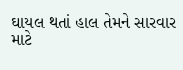ઘાયલ થતાં હાલ તેમને સારવાર માટે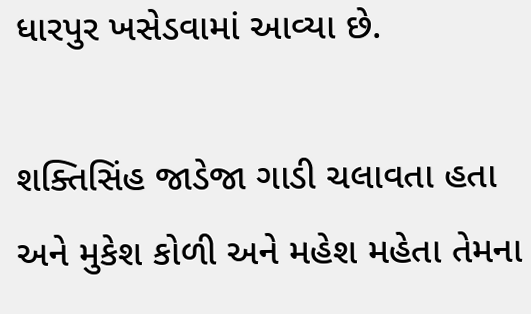ધારપુર ખસેડવામાં આવ્યા છે.

શક્તિસિંહ જાડેજા ગાડી ચલાવતા હતા અને મુકેશ કોળી અને મહેશ મહેતા તેમના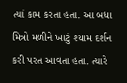ત્યાં કામ કરતા હતા. આ બધા મિત્રો મળીને ખાટું શ્યામ દર્શન કરી પરત આવતા હતા. ત્યારે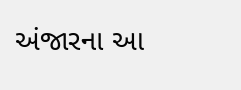અંજારના આ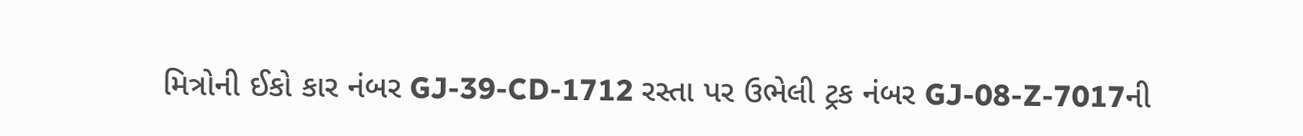મિત્રોની ઈકો કાર નંબર GJ-39-CD-1712 રસ્તા પર ઉભેલી ટ્રક નંબર GJ-08-Z-7017ની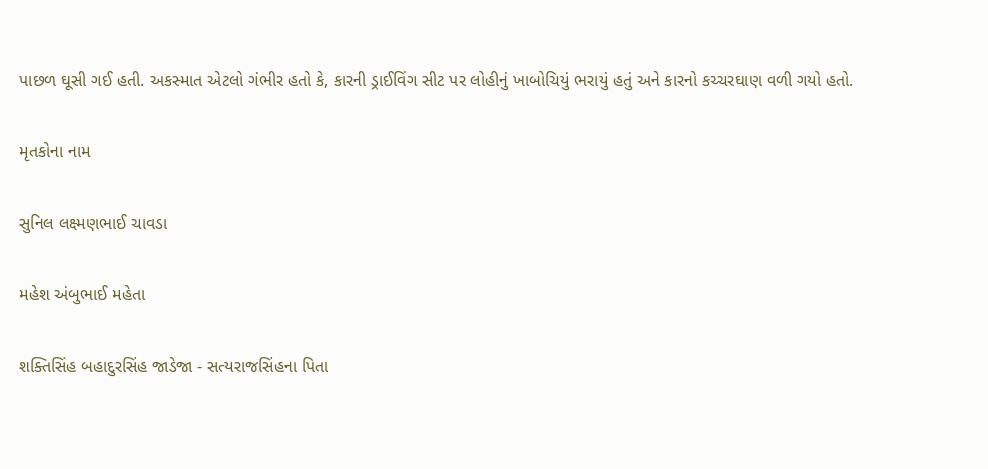પાછળ ઘૂસી ગઈ હતી. અકસ્માત એટલો ગંભીર હતો કે, કારની ડ્રાઈવિંગ સીટ પર લોહીનું ખાબોચિયું ભરાયું હતું અને કારનો કચ્ચરઘાણ વળી ગયો હતો.

મૃતકોના નામ

સુનિલ લક્ષ્મણભાઈ ચાવડા

મહેશ અંબુભાઈ મહેતા

શક્તિસિંહ બહાદુરસિંહ જાડેજા - સત્યરાજસિંહના પિતા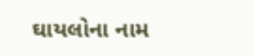ઘાયલોના નામ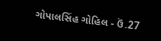ગોપાલસિંહ ગોહિલ - ઉં.27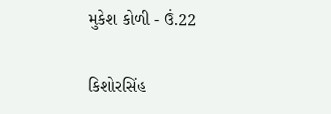મુકેશ કોળી - ઉં.22

કિશોરસિંહ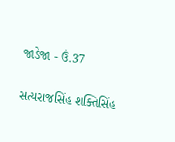જાડેજા - ઉં.37

સત્યરાજસિંહ શક્તિસિંહ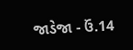જાડેજા - ઉં.14